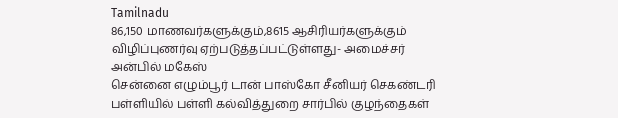Tamilnadu
86,150 மாணவர்களுக்கும்,8615 ஆசிரியர்களுக்கும் விழிப்புணர்வு ஏற்படுத்தப்பட்டுள்ளது- அமைச்சர் அன்பில் மகேஸ்
சென்னை எழும்பூர் டான் பாஸ்கோ சீனியர் செகண்டரி பள்ளியில் பள்ளி கல்வித்துறை சார்பில் குழந்தைகள்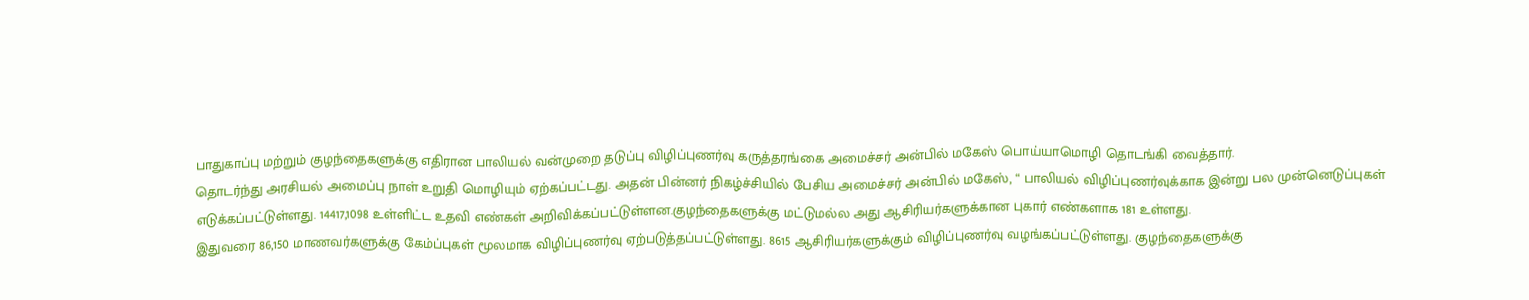பாதுகாப்பு மற்றும் குழந்தைகளுக்கு எதிரான பாலியல் வன்முறை தடுப்பு விழிப்புணர்வு கருத்தரங்கை அமைச்சர் அன்பில் மகேஸ் பொய்யாமொழி தொடங்கி வைத்தார்.
தொடர்ந்து அரசியல் அமைப்பு நாள் உறுதி மொழியும் ஏற்கப்பட்டது. அதன் பின்னர் நிகழ்ச்சியில் பேசிய அமைச்சர் அன்பில் மகேஸ், “ பாலியல் விழிப்புணர்வுக்காக இன்று பல முன்னெடுப்புகள் எடுக்கப்பட்டுள்ளது. 14417,1098 உள்ளிட்ட உதவி எண்கள் அறிவிக்கப்பட்டுள்ளன.குழந்தைகளுக்கு மட்டுமல்ல அது ஆசிரியர்களுக்கான புகார் எண்களாக 181 உள்ளது.
இதுவரை 86,150 மாணவர்களுக்கு கேம்ப்புகள் மூலமாக விழிப்புணர்வு ஏற்படுத்தப்பட்டுள்ளது. 8615 ஆசிரியர்களுக்கும் விழிப்புணர்வு வழங்கப்பட்டுள்ளது. குழந்தைகளுக்கு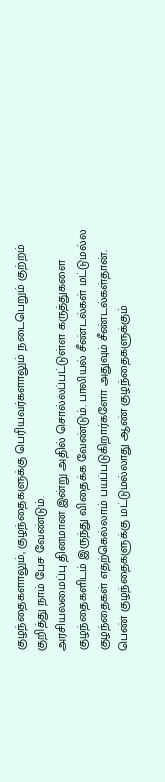குழந்தைகளாலும், குழந்தைகளுக்கு பெரியவர்களாலும் நடைபெறும் குற்றம் குறித்து நாம் பேச வேண்டும்.
அரசியலமைப்பு தினமான இன்று அதில் சொல்லப்பட்டுள்ள கருத்துகளை குழந்தைகளிடம் இருந்து விதைக்க வேண்டும். பாலியல் சீண்டல்கள் மட்டுமல்ல குழந்தைகள் எதற்கெல்லாம் பயப்படுகிறார்களோ அதுவும் சீண்டல்கள்தான். பெண் குழந்தைகளுக்கு மட்டுமல்லாது ஆண் குழந்தைகளுக்கும்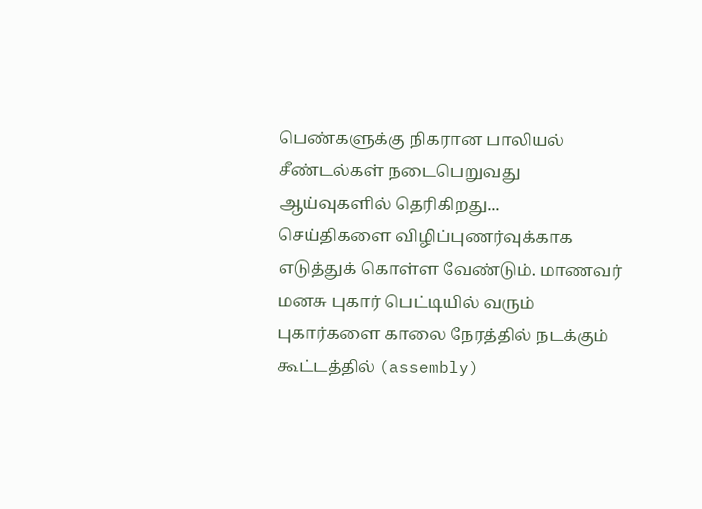பெண்களுக்கு நிகரான பாலியல் சீண்டல்கள் நடைபெறுவது ஆய்வுகளில் தெரிகிறது...
செய்திகளை விழிப்புணர்வுக்காக எடுத்துக் கொள்ள வேண்டும். மாணவர் மனசு புகார் பெட்டியில் வரும் புகார்களை காலை நேரத்தில் நடக்கும் கூட்டத்தில் (assembly)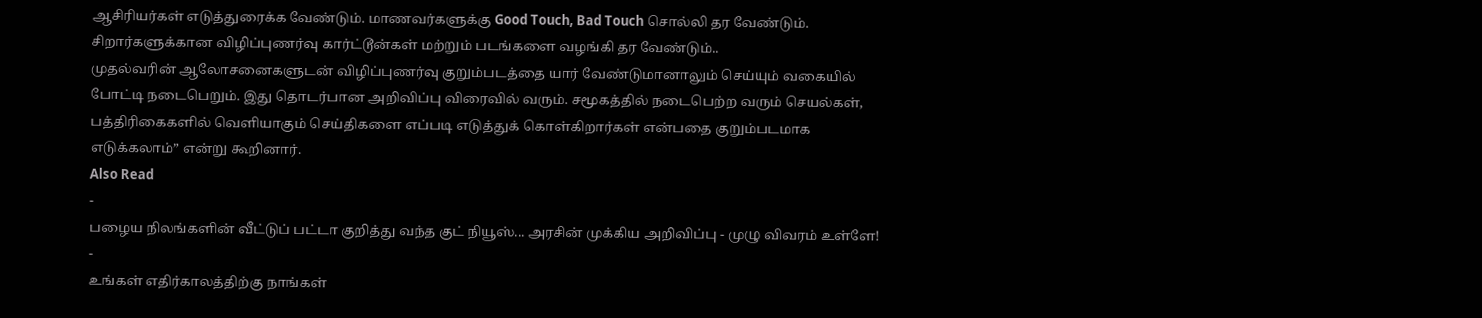ஆசிரியர்கள் எடுத்துரைக்க வேண்டும். மாணவர்களுக்கு Good Touch, Bad Touch சொல்லி தர வேண்டும். சிறார்களுக்கான விழிப்புணர்வு கார்ட்டூன்கள் மற்றும் படங்களை வழங்கி தர வேண்டும்..
முதல்வரின் ஆலோசனைகளுடன் விழிப்புணர்வு குறும்படத்தை யார் வேண்டுமானாலும் செய்யும் வகையில் போட்டி நடைபெறும். இது தொடர்பான அறிவிப்பு விரைவில் வரும். சமூகத்தில் நடைபெற்ற வரும் செயல்கள், பத்திரிகைகளில் வெளியாகும் செய்திகளை எப்படி எடுத்துக் கொள்கிறார்கள் என்பதை குறும்படமாக எடுக்கலாம்” என்று கூறினார்.
Also Read
-
பழைய நிலங்களின் வீட்டுப் பட்டா குறித்து வந்த குட் நியூஸ்... அரசின் முக்கிய அறிவிப்பு - முழு விவரம் உள்ளே!
-
உங்கள் எதிர்காலத்திற்கு நாங்கள்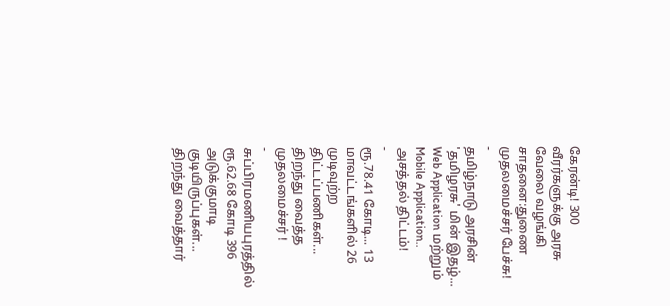கேரன்டி! 300 வீரர்களுக்கு அரசு வேலை வழங்கி சாதனை:துணை முதலமைச்சர் பேச்சு!
-
தமிழ்நாடு அரசின் 'தமிழரசு' மின் இதழ்... Web Application மற்றும் Mobile Application.. அசத்தல் திட்டம்!
-
ரூ.78.41 கோடி... 13 மாவட்டங்களில் 26 முடிவுற்ற திட்டப்பணிகள்... திறந்து வைத்த முதலமைச்சர் !
-
சுப்பிரமணியபுரத்தில் ரூ.62.68 கோடி 396 அடுக்குமாடி குடியிருப்புகள்... திறந்து வைத்தார்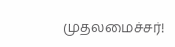முதலமைச்சர்!